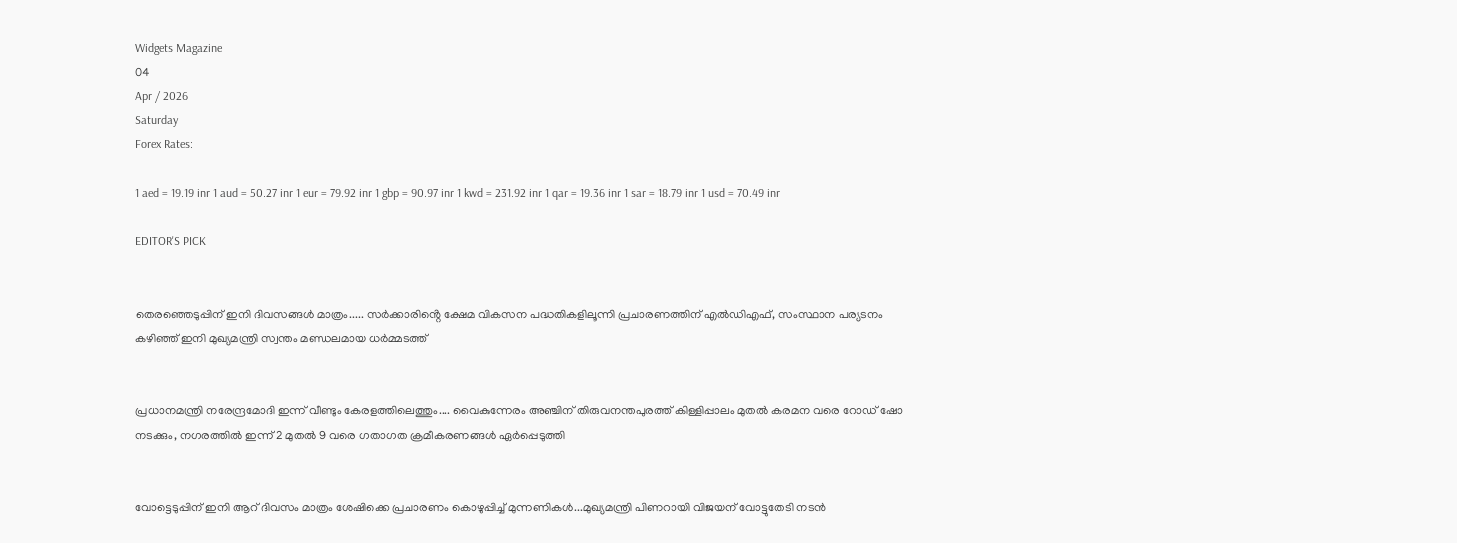Widgets Magazine
04
Apr / 2026
Saturday
Forex Rates:

1 aed = 19.19 inr 1 aud = 50.27 inr 1 eur = 79.92 inr 1 gbp = 90.97 inr 1 kwd = 231.92 inr 1 qar = 19.36 inr 1 sar = 18.79 inr 1 usd = 70.49 inr

EDITOR'S PICK


തെരഞ്ഞെടുപ്പിന് ഇനി ദിവസങ്ങൾ മാത്രം..... സർക്കാരിൻ്റെ ക്ഷേമ വികസന പദ്ധതികളിലൂന്നി പ്രചാരണത്തിന് എൽഡിഎഫ്, സംസ്ഥാന പര്യടനം കഴിഞ്ഞ് ഇനി മുഖ്യമന്ത്രി സ്വന്തം മണ്ഡലമായ ധർമ്മടത്ത്


പ്രധാനമന്ത്രി നരേന്ദ്രമോദി ഇന്ന് വീണ്ടും കേരളത്തിലെത്തും.... വൈകുന്നേരം അഞ്ചിന് തിരുവനന്തപുരത്ത് കിള്ളിപ്പാലം മുതൽ കരമന വരെ റോഡ് ഷോ നടക്കും, നഗരത്തിൽ ഇന്ന് 2 മുതൽ 9 വരെ ഗതാഗത ക്രമീകരണങ്ങൾ ഏർപ്പെടുത്തി


വോട്ടെടുപ്പിന് ഇ‌നി ആറ് ദിവസം മാത്രം ശേഷിക്കെ പ്രചാരണം കൊഴുപ്പിച്ച് മുന്നണികള്‍...മുഖ്യമന്ത്രി പിണറായി വിജയന് വോട്ടുതേടി നടന്‍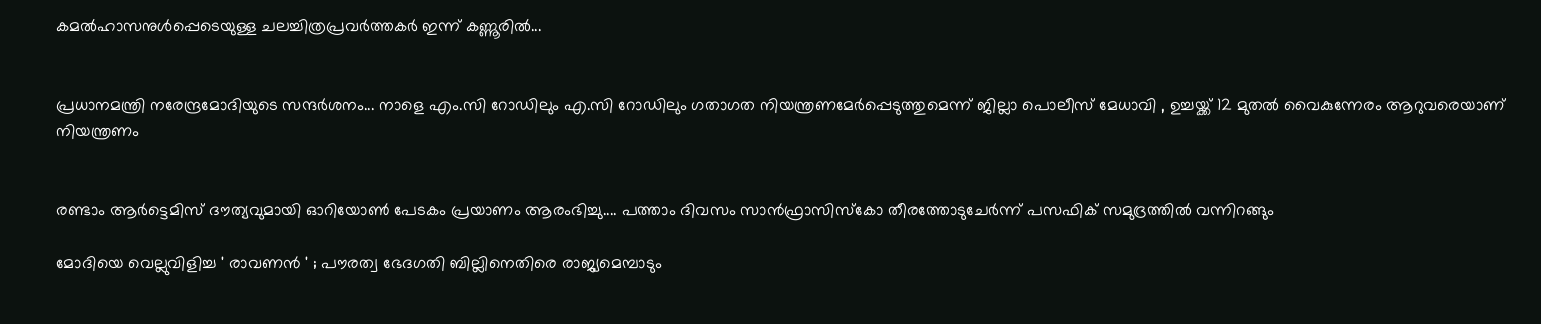കമല്‍ഹാസനുള്‍പ്പെടെയുള്ള ചലച്ചിത്രപ്രവർത്തകർ ഇന്ന് കണ്ണൂരില്‍...


പ്രധാനമന്ത്രി നരേന്ദ്രമോദിയുടെ സന്ദർശനം... നാളെ എം.സി റോഡിലും എ.സി റോഡിലും ഗതാഗത നിയന്ത്രണമേർപ്പെടുത്തുമെന്ന് ജില്ലാ പൊലീസ് മേധാവി , ഉച്ചയ്ക്ക് 12 മുതൽ വൈകുന്നേരം ആറുവരെയാണ് നിയന്ത്രണം


രണ്ടാം ആർട്ടെമിസ് ദൗത്യവുമായി ഓറിയോൺ പേടകം പ്രയാണം ആരംഭിച്ചു.... പത്താം ദിവസം സാൻഫ്രാസിസ്കോ തീരത്തോടുചേർന്ന് പസഫിക് സമുദ്രത്തിൽ വന്നിറങ്ങും

മോദിയെ വെല്ലുവിളിച്ച ' രാവണൻ ' ; പൗരത്വ ഭേദഗതി ബില്ലിനെതിരെ രാജ്യമെമ്പാടും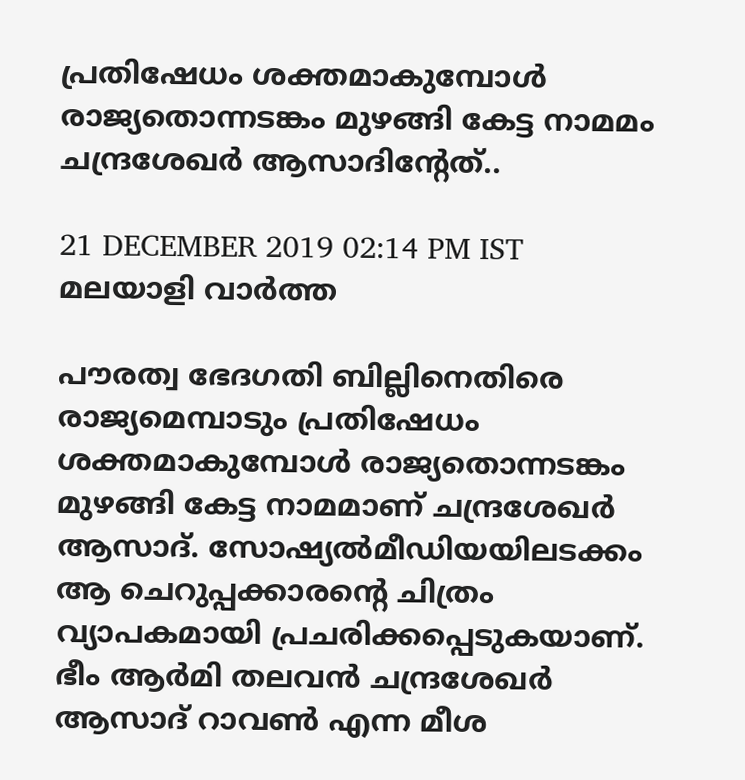പ്രതിഷേധം ശക്തമാകുമ്പോൾ രാജ്യതൊന്നടങ്കം മുഴങ്ങി കേട്ട നാമമം ചന്ദ്രശേഖര്‍ ആസാദിന്റേത്..

21 DECEMBER 2019 02:14 PM IST
മലയാളി വാര്‍ത്ത

പൗരത്വ ഭേദഗതി ബില്ലിനെതിരെ രാജ്യമെമ്പാടും പ്രതിഷേധം ശക്തമാകുമ്പോൾ രാജ്യതൊന്നടങ്കം മുഴങ്ങി കേട്ട നാമമാണ് ചന്ദ്രശേഖര്‍ ആസാദ്. സോഷ്യല്‍മീഡിയയിലടക്കം ആ ചെറുപ്പക്കാരന്‍റെ ചിത്രം വ്യാപകമായി പ്രചരിക്കപ്പെടുകയാണ്. ഭീം ആര്‍മി തലവന്‍ ചന്ദ്രശേഖര്‍ ആസാദ് റാവണ്‍ എന്ന മീശ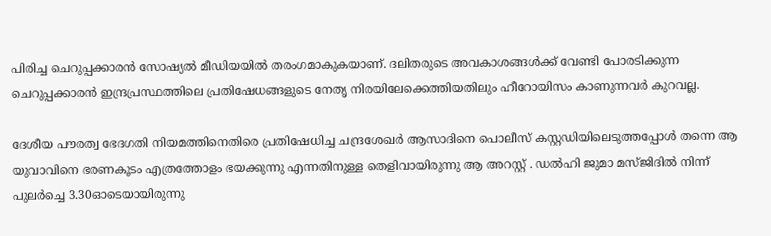പിരിച്ച ചെറുപ്പക്കാരൻ സോഷ്യൽ മീഡിയയിൽ തരംഗമാകുകയാണ്. ദലിതരുടെ അവകാശങ്ങള്‍ക്ക് വേണ്ടി പോരടിക്കുന്ന ചെറുപ്പക്കാരന്‍ ഇന്ദ്രപ്രസ്ഥത്തിലെ പ്രതിഷേധങ്ങളുടെ നേതൃ നിരയിലേക്കെത്തിയതിലും ഹീറോയിസം കാണുന്നവര്‍ കുറവല്ല.

ദേശീയ പൗരത്വ ഭേദഗതി നിയമത്തിനെതിരെ പ്രതിഷേധിച്ച ചന്ദ്രശേഖര്‍ ആസാദിനെ പൊലീസ് കസ്റ്റഡിയിലെടുത്തപ്പോൾ തന്നെ ആ യുവാവിനെ ഭരണകൂടം എത്രത്തോളം ഭയക്കുന്നു എന്നതിനുള്ള തെളിവായിരുന്നു ആ അറസ്റ്റ് . ഡല്‍ഹി ജുമാ മസ്ജിദില്‍ നിന്ന് പുലർച്ചെ 3.30ഓടെയായിരുന്നു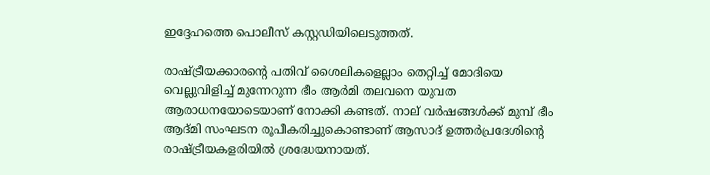ഇദ്ദേഹത്തെ പൊലീസ് കസ്റ്റഡിയിലെടുത്തത്.

രാഷ്ട്രീയക്കാരന്റെ പതിവ് ശൈലികളെല്ലാം തെറ്റിച്ച് മോദിയെ വെല്ലുവിളിച്ച് മുന്നേറുന്ന ഭീം ആര്‍മി തലവനെ യുവത ആരാധനയോടെയാണ് നോക്കി കണ്ടത്. നാല് വര്‍ഷങ്ങള്‍ക്ക് മുമ്പ് ഭീം ആദ്മി സംഘടന രൂപീകരിച്ചുകൊണ്ടാണ് ആസാദ് ഉത്തര്‍പ്രദേശിന്‍റെ രാഷ്ട്രീയകളരിയില്‍ ശ്രദ്ധേയനായത്.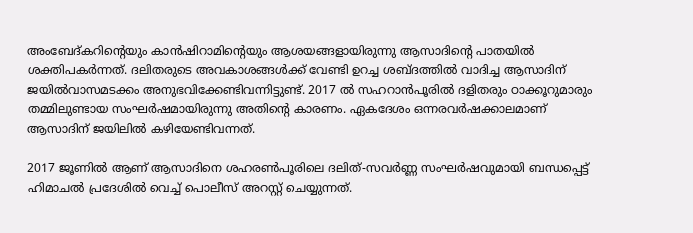അംബേദ്കറിന്‍റെയും കാന്‍ഷിറാമിന്‍റെയും ആശയങ്ങളായിരുന്നു ആസാദിന്‍റെ പാതയില്‍ ശക്തിപകര്‍ന്നത്. ദലിതരുടെ അവകാശങ്ങള്‍ക്ക് വേണ്ടി ഉറച്ച ശബ്ദത്തില്‍ വാദിച്ച ആസാദിന് ജയില്‍വാസമടക്കം അനുഭവിക്കേണ്ടിവന്നിട്ടുണ്ട്. 2017 ല്‍ സഹറാന്‍പൂരില്‍ ദളിതരും ഠാക്കൂറുമാരും തമ്മിലുണ്ടായ സംഘര്‍ഷമായിരുന്നു അതിന്‍റെ കാരണം. ഏകദേശം ഒന്നരവര്‍ഷക്കാലമാണ് ആസാദിന് ജയിലില്‍ കഴിയേണ്ടിവന്നത്.

2017 ജൂണിൽ ആണ് ആസാദിനെ ശഹരണ്‍പൂരിലെ ദലിത്-സവർണ്ണ സംഘർഷവുമായി ബന്ധപ്പെട്ട് ഹിമാചൽ പ്രദേശിൽ വെച്ച് പൊലീസ് അറസ്റ്റ് ചെയ്യുന്നത്.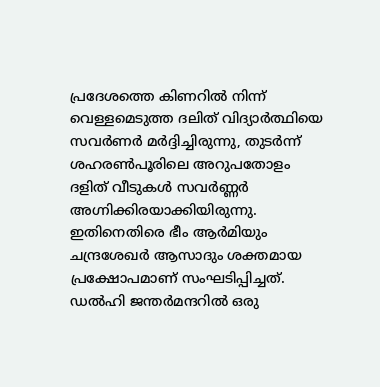പ്രദേശത്തെ കിണറില്‍ നിന്ന് വെള്ളമെടുത്ത ദലിത് വിദ്യാര്‍ത്ഥിയെ സവര്‍ണർ മർദ്ദിച്ചിരുന്നു, തുടർന്ന് ശഹരണ്‍പൂരിലെ അറുപതോളം ദളിത് വീടുകൾ സവർണ്ണർ അഗ്നിക്കിരയാക്കിയിരുന്നു. ഇതിനെതിരെ ഭീം ആർമിയും ചന്ദ്രശേഖർ ആസാദും ശക്തമായ പ്രക്ഷോപമാണ് സംഘടിപ്പിച്ചത്. ഡൽഹി ജന്തര്‍മന്ദറിൽ ഒരു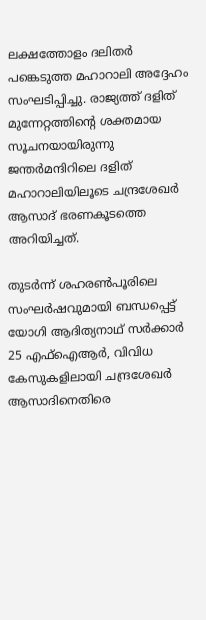ലക്ഷത്തോളം ദലിതര്‍ പങ്കെടുത്ത മഹാറാലി അദ്ദേഹം സംഘടിപ്പിച്ചു. രാജ്യത്ത് ദളിത് മുന്നേറ്റത്തിന്റെ ശക്തമായ സൂചനയായിരുന്നു ജന്തർമന്ദിറിലെ ദളിത് മഹാറാലിയിലൂടെ ചന്ദ്രശേഖർ ആസാദ് ഭരണകൂടത്തെ അറിയിച്ചത്.

തുടർന്ന് ശഹരണ്‍പൂരിലെ സംഘർഷവുമായി ബന്ധപ്പെട്ട് യോഗി ആദിത്യനാഥ്‌ സർക്കാർ 25 എഫ്‌ഐആർ, വിവിധ കേസുകളിലായി ചന്ദ്രശേഖർ ആസാദിനെതിരെ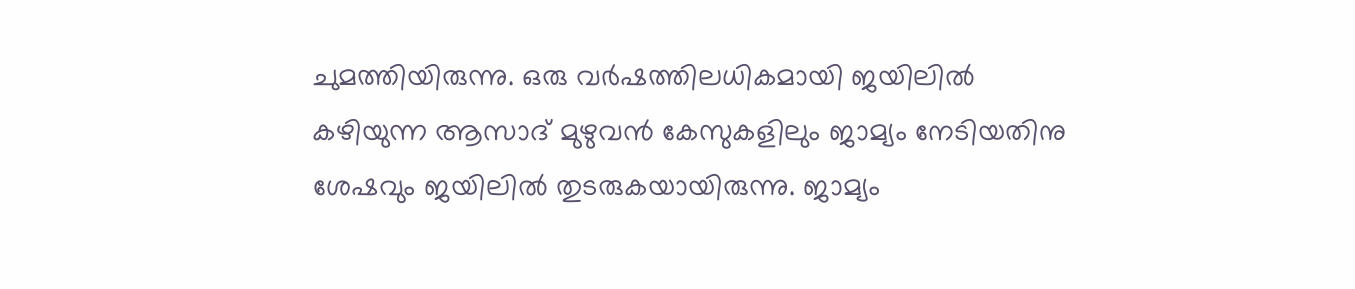ചുമത്തിയിരുന്നു. ഒരു വർഷത്തിലധികമായി ജയിലിൽ കഴിയുന്ന ആസാദ് മുഴുവൻ കേസുകളിലും ജാമ്യം നേടിയതിനു ശേഷവും ജയിലിൽ തുടരുകയായിരുന്നു. ജാമ്യം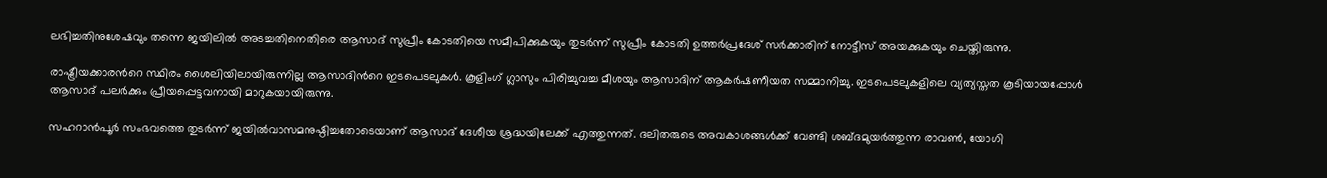ലഭിച്ചതിനുശേഷവും തന്നെ ജയിലിൽ അടച്ചതിനെതിരെ ആസാദ് സുപ്രീം കോടതിയെ സമീപിക്കുകയും തുടർന്ന് സുപ്രീം കോടതി ഉത്തർപ്രദേശ് സർക്കാരിന് നോട്ടീസ് അയക്കുകയും ചെയ്തിരുന്നു.

രാഷ്ട്രീയക്കാരന്‍റെ സ്ഥിരം ശൈലിയിലായിരുന്നില്ല ആസാദിന്‍റെ ഇടപെടലുകള്‍. കൂളിംഗ് ഗ്ലാസും പിരിച്ചുവച്ച മീശയും ആസാദിന് ആകര്‍ഷണീയത സമ്മാനിച്ചു. ഇടപെടലുകളിലെ വ്യത്യസ്തത കൂടിയായപ്പോള്‍ ആസാദ് പലര്‍ക്കും പ്രീയപ്പെട്ടവനായി മാറുകയായിരുന്നു.

സഹറാന്‍പൂര്‍ സംഭവത്തെ തുടര്‍ന്ന് ജയില്‍വാസമനുഷ്ഠിച്ചതോടെയാണ് ആസാദ് ദേശീയ ശ്രദ്ധയിലേക്ക് എത്തുന്നത്. ദലിതരുടെ അവകാശങ്ങള്‍ക്ക് വേണ്ടി ശബ്ദമുയര്‍ത്തുന്ന രാവണ്‍, യോഗി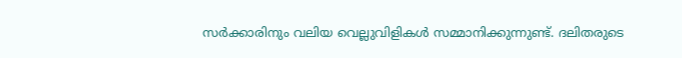സര്‍ക്കാരിനും വലിയ വെല്ലുവിളികള്‍ സമ്മാനിക്കുന്നുണ്ട്. ദലിതരുടെ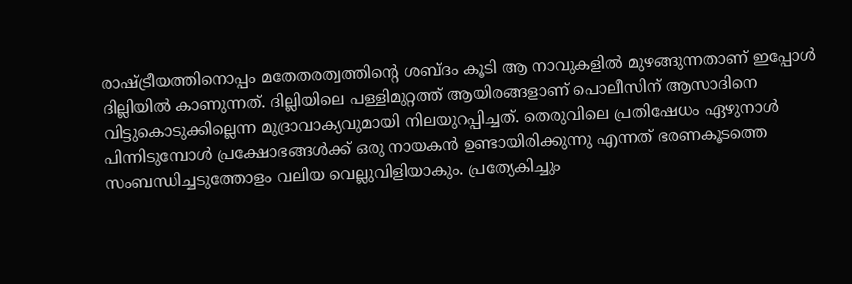രാഷ്ട്രീയത്തിനൊപ്പം മതേതരത്വത്തിന്‍റെ ശബ്ദം കൂടി ആ നാവുകളില്‍ മുഴങ്ങുന്നതാണ് ഇപ്പോള്‍ ദില്ലിയില്‍ കാണുന്നത്. ദില്ലിയിലെ പള്ളിമുറ്റത്ത് ആയിരങ്ങളാണ് പൊലീസിന് ആസാദിനെ വിട്ടുകൊടുക്കില്ലെന്ന മുദ്രാവാക്യവുമായി നിലയുറപ്പിച്ചത്. തെരുവിലെ പ്രതിഷേധം ഏഴുനാള്‍ പിന്നിടുമ്പോള്‍ പ്രക്ഷോഭങ്ങള്‍ക്ക് ഒരു നായകന്‍ ഉണ്ടായിരിക്കുന്നു എന്നത് ഭരണകൂടത്തെ സംബന്ധിച്ചടുത്തോളം വലിയ വെല്ലുവിളിയാകും. പ്രത്യേകിച്ചും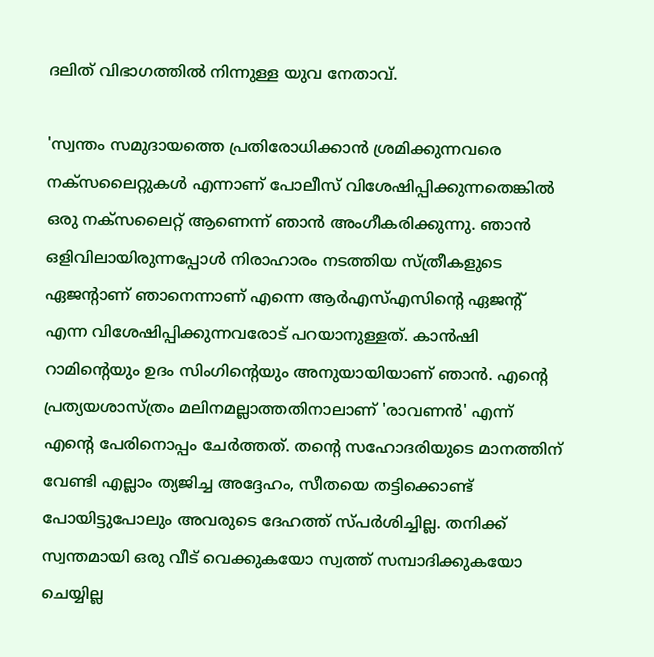ദലിത് വിഭാഗത്തില്‍ നിന്നുള്ള യുവ നേതാവ്.

'സ്വന്തം സമുദായത്തെ പ്രതിരോധിക്കാന്‍ ശ്രമിക്കുന്നവരെ നക്‌സലൈറ്റുകള്‍ എന്നാണ് പോലീസ് വിശേഷിപ്പിക്കുന്നതെങ്കില്‍ ഒരു നക്‌സലൈറ്റ് ആണെന്ന് ഞാന്‍ അംഗീകരിക്കുന്നു. ഞാന്‍ ഒളിവിലായിരുന്നപ്പോള്‍ നിരാഹാരം നടത്തിയ സ്ത്രീകളുടെ ഏജന്റാണ് ഞാനെന്നാണ് എന്നെ ആര്‍എസ്എസിന്റെ ഏജന്റ് എന്ന വിശേഷിപ്പിക്കുന്നവരോട് പറയാനുള്ളത്. കാന്‍ഷി റാമിന്റെയും ഉദം സിംഗിന്റെയും അനുയായിയാണ് ഞാന്‍. എന്റെ പ്രത്യയശാസ്ത്രം മലിനമല്ലാത്തതിനാലാണ് 'രാവണന്‍' എന്ന് എന്റെ പേരിനൊപ്പം ചേര്‍ത്തത്. തന്റെ സഹോദരിയുടെ മാനത്തിന് വേണ്ടി എല്ലാം ത്യജിച്ച അദ്ദേഹം, സീതയെ തട്ടിക്കൊണ്ട് പോയിട്ടുപോലും അവരുടെ ദേഹത്ത് സ്പര്‍ശിച്ചില്ല. തനിക്ക് സ്വന്തമായി ഒരു വീട് വെക്കുകയോ സ്വത്ത് സമ്പാദിക്കുകയോ ചെയ്യില്ല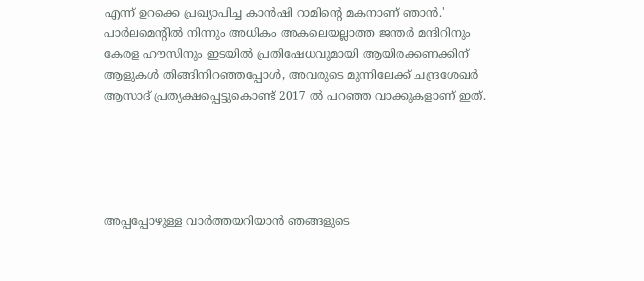എന്ന് ഉറക്കെ പ്രഖ്യാപിച്ച കാന്‍ഷി റാമിന്റെ മകനാണ് ഞാന്‍.' പാര്‍ലമെന്റില്‍ നിന്നും അധികം അകലെയല്ലാത്ത ജന്തര്‍ മന്ദിറിനും കേരള ഹൗസിനും ഇടയില്‍ പ്രതിഷേധവുമായി ആയിരക്കണക്കിന് ആളുകള്‍ തിങ്ങിനിറഞ്ഞപ്പോള്‍, അവരുടെ മുന്നിലേക്ക് ചന്ദ്രശേഖര്‍ ആസാദ് പ്രത്യക്ഷപ്പെട്ടുകൊണ്ട് 2017 ൽ പറഞ്ഞ വാക്കുകളാണ് ഇത്.





അപ്പപ്പോഴുള്ള വാര്‍ത്തയറിയാന്‍ ഞങ്ങളുടെ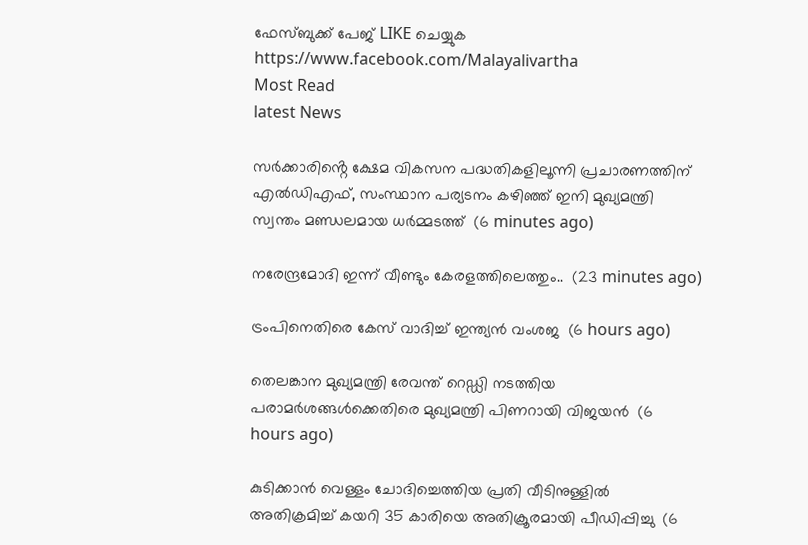ഫേസ്‌ബുക്ക്‌ പേജ് LIKE ചെയ്യുക
https://www.facebook.com/Malayalivartha
Most Read
latest News

സർക്കാരിൻ്റെ ക്ഷേമ വികസന പദ്ധതികളിലൂന്നി പ്രചാരണത്തിന് എൽഡിഎഫ്, സംസ്ഥാന പര്യടനം കഴിഞ്ഞ് ഇനി മുഖ്യമന്ത്രി സ്വന്തം മണ്ഡലമായ ധർമ്മടത്ത്  (6 minutes ago)

നരേന്ദ്രമോദി ഇന്ന് വീണ്ടും കേരളത്തിലെത്തും..  (23 minutes ago)

ട്രംപിനെതിരെ കേസ് വാദിച്ച് ഇന്ത്യന്‍ വംശജ  (6 hours ago)

തെലങ്കാന മുഖ്യമന്ത്രി രേവന്ത് റെഡ്ഡി നടത്തിയ പരാമര്‍ശങ്ങള്‍ക്കെതിരെ മുഖ്യമന്ത്രി പിണറായി വിജയന്‍  (6 hours ago)

കുടിക്കാന്‍ വെള്ളം ചോദിച്ചെത്തിയ പ്രതി വീടിനുള്ളില്‍ അതിക്രമിച്ച് കയറി 35 കാരിയെ അതിക്രൂരമായി പീഡിപ്പിച്ചു  (6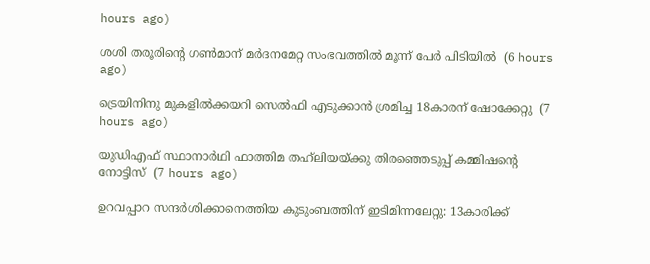hours ago)

ശശി തരൂരിന്റെ ഗണ്‍മാന് മര്‍ദനമേറ്റ സംഭവത്തില്‍ മൂന്ന് പേര്‍ പിടിയില്‍  (6 hours ago)

ട്രെയിനിനു മുകളില്‍ക്കയറി സെല്‍ഫി എടുക്കാന്‍ ശ്രമിച്ച 18കാരന് ഷോക്കേറ്റു  (7 hours ago)

യുഡിഎഫ് സ്ഥാനാര്‍ഥി ഫാത്തിമ തഹ്‌ലിയയ്ക്കു തിരഞ്ഞെടുപ്പ് കമ്മിഷന്റെ നോട്ടിസ്  (7 hours ago)

ഉറവപ്പാറ സന്ദര്‍ശിക്കാനെത്തിയ കുടുംബത്തിന് ഇടിമിന്നലേറ്റു: 13കാരിക്ക്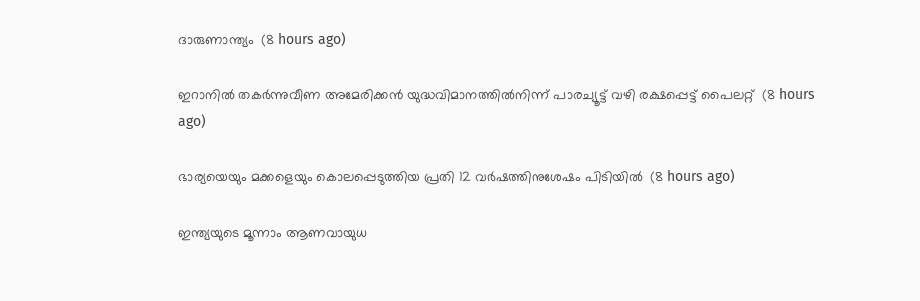ദാരുണാന്ത്യം  (8 hours ago)

ഇറാനില്‍ തകര്‍ന്നുവീണ അമേരിക്കന്‍ യുദ്ധവിമാനത്തില്‍നിന്ന് പാരച്യൂട്ട് വഴി രക്ഷപ്പെട്ട് പൈലറ്റ്  (8 hours ago)

ഭാര്യയെയും മക്കളെയും കൊലപ്പെടുത്തിയ പ്രതി 12 വര്‍ഷത്തിനുശേഷം പിടിയില്‍  (8 hours ago)

ഇന്ത്യയുടെ മൂന്നാം ആണവായുധ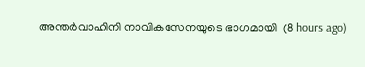അന്തര്‍വാഹിനി നാവികസേനയുടെ ഭാഗമായി  (8 hours ago)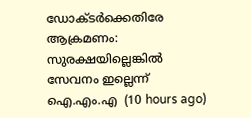ഡോക്ടര്‍ക്കെതിരേ ആക്രമണം: സുരക്ഷയില്ലെങ്കില്‍ സേവനം ഇല്ലെന്ന് ഐ.എം.എ  (10 hours ago)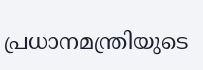പ്രധാനമന്ത്രിയുടെ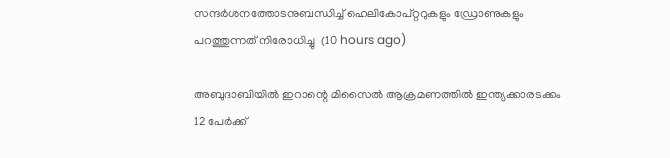സന്ദര്‍ശനത്തോടനുബന്ധിച്ച് ഹെലികോപ്റ്ററുകളും ഡ്രോണുകളും പറത്തുന്നത് നിരോധിച്ചു  (10 hours ago)

അബുദാബിയില്‍ ഇറാന്റെ മിസൈല്‍ ആക്രമണത്തില്‍ ഇന്ത്യക്കാരടക്കം 12 പേര്‍ക്ക്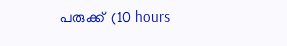പരുക്ക്  (10 hours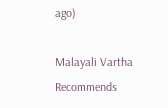ago)

Malayali Vartha Recommends